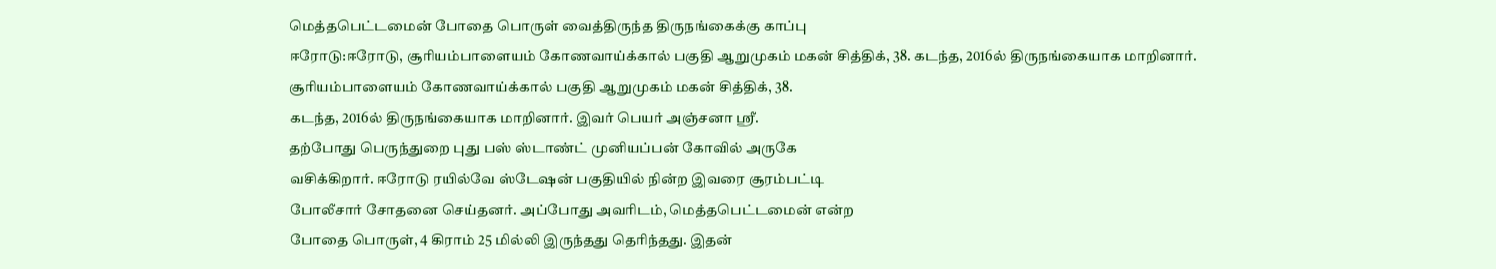மெத்தபெட்டமைன் போதை பொருள் வைத்திருந்த திருநங்கைக்கு காப்பு
ஈரோடு:ஈரோடு, சூரியம்பாளையம் கோணவாய்க்கால் பகுதி ஆறுமுகம் மகன் சித்திக், 38. கடந்த, 2016ல் திருநங்கையாக மாறினார்.
சூரியம்பாளையம் கோணவாய்க்கால் பகுதி ஆறுமுகம் மகன் சித்திக், 38.
கடந்த, 2016ல் திருநங்கையாக மாறினார். இவர் பெயர் அஞ்சனா ஸ்ரீ.
தற்போது பெருந்துறை புது பஸ் ஸ்டாண்ட் முனியப்பன் கோவில் அருகே
வசிக்கிறார். ஈரோடு ரயில்வே ஸ்டேஷன் பகுதியில் நின்ற இவரை சூரம்பட்டி
போலீசார் சோதனை செய்தனர். அப்போது அவரிடம், மெத்தபெட்டமைன் என்ற
போதை பொருள், 4 கிராம் 25 மில்லி இருந்தது தெரிந்தது. இதன்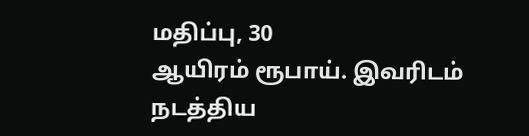மதிப்பு, 30
ஆயிரம் ரூபாய். இவரிடம் நடத்திய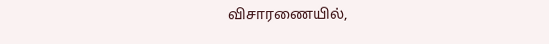விசாரணையில்,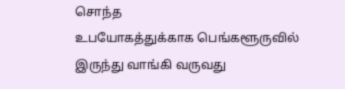சொந்த
உபயோகத்துக்காக பெங்களூருவில் இருந்து வாங்கி வருவது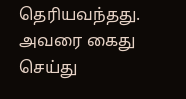தெரியவந்தது. அவரை கைது செய்து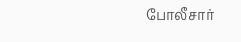போலீசார்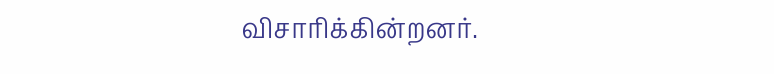விசாரிக்கின்றனர்.